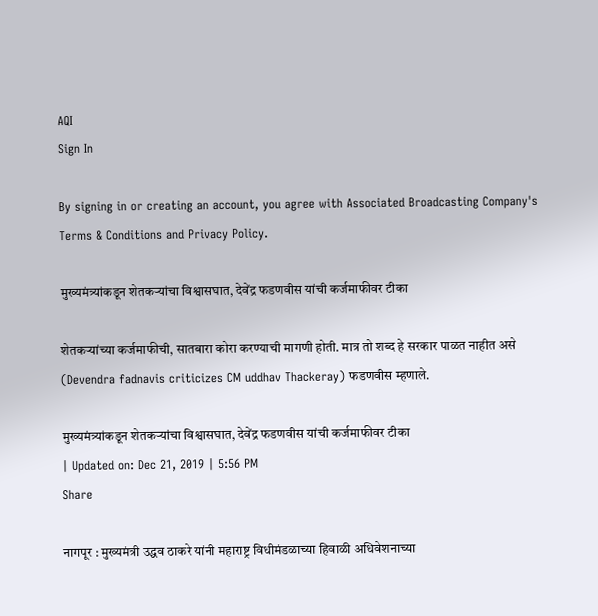AQI
Sign In

By signing in or creating an account, you agree with Associated Broadcasting Company's Terms & Conditions and Privacy Policy.

मुख्यमंत्र्यांकडून शेतकऱ्यांचा विश्वासघात, देवेंद्र फडणवीस यांची कर्जमाफीवर टीका

शेतकऱ्यांच्या कर्जमाफीची, सातबारा कोरा करण्याची मागणी होती. मात्र तो शब्द हे सरकार पाळत नाहीत असे (Devendra fadnavis criticizes CM uddhav Thackeray) फडणवीस म्हणाले.

मुख्यमंत्र्यांकडून शेतकऱ्यांचा विश्वासघात, देवेंद्र फडणवीस यांची कर्जमाफीवर टीका
| Updated on: Dec 21, 2019 | 5:56 PM
Share

नागपूर : मुख्यमंत्री उद्धव ठाकरे यांनी महाराष्ट्र विधीमंडळाच्या हिवाळी अधिवेशनाच्या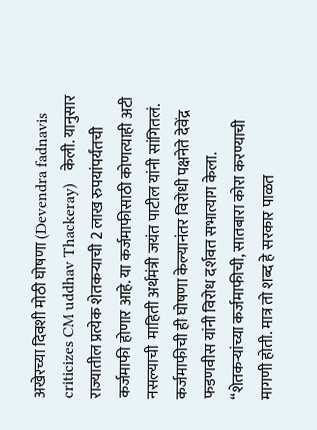अखेरच्या दिवशी मोठी घोषणा (Devendra fadnavis criticizes CM uddhav Thackeray)   केली. यानुसार राज्यातील प्रत्येक शेतकऱ्याची 2 लाख रुपयांपर्यंतची कर्जमाफी होणार आहे. या कर्जमाफीसाठी कोणत्याही अटी नसल्याची  माहिती अर्थमंत्री जयंत पाटील यांनी सांगितलं. कर्जमाफीची ही घोषणा केल्यानंतर विरोधी पक्षनेते देवेंद्र फडणवीस यांनी विरोध दर्शवत सभात्याग केला. “शेतकऱ्यांच्या कर्जमाफीची, सातबारा कोरा करण्याची मागणी होती. मात्र तो शब्द हे सरकार पाळत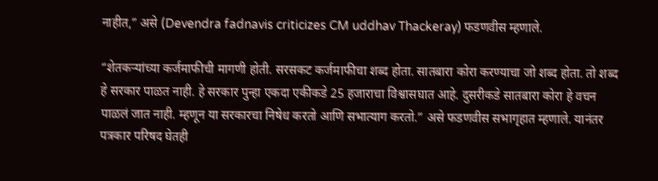नाहीत,” असे (Devendra fadnavis criticizes CM uddhav Thackeray) फडणवीस म्हणाले.

“शेतकऱ्यांच्या कर्जमाफीची मागणी होती. सरसकट कर्जमाफीचा शब्द होता. सातबारा कोरा करण्याचा जो शब्द होता. तो शब्द हे सरकार पाळत नाही. हे सरकार पुन्हा एकदा एकीकडे 25 हजाराचा विश्वासघात आहे. दुसरीकडे सातबारा कोरा हे वचन पाळलं जात नाही. म्हणून या सरकारचा निषेध करतो आणि सभात्याग करतो.” असे फडणवीस सभागृहात म्हणाले. यानंतर पत्रकार परिषद घेतही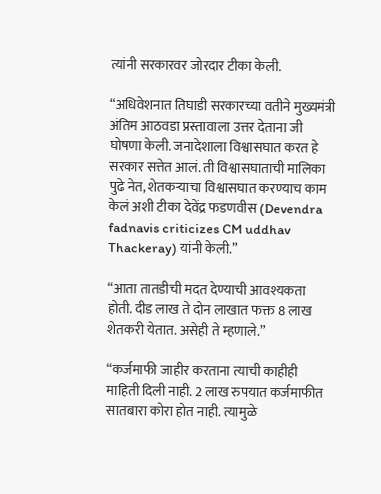त्यांनी सरकारवर जोरदार टीका केली.

“अधिवेशनात तिघाडी सरकारच्या वतीने मुख्यमंत्री अंतिम आठवडा प्रस्तावाला उत्तर देताना जी घोषणा केली. जनादेशाला विश्वासघात करत हे सरकार सत्तेत आलं. ती विश्वासघाताची मालिका पुढे नेत, शेतकऱ्याचा विश्वासघात करण्याच काम केलं अशी टीका देवेंद्र फडणवीस (Devendra fadnavis criticizes CM uddhav Thackeray) यांनी केली.”

“आता तातडीची मदत देण्याची आवश्यकता होती. दीड लाख ते दोन लाखात फक्त 8 लाख शेतकरी येतात. असेही ते म्हणाले.”

“कर्जमाफी जाहीर करताना त्याची काहीही माहिती दिली नाही. 2 लाख रुपयात कर्जमाफीत सातबारा कोरा होत नाही. त्यामुळे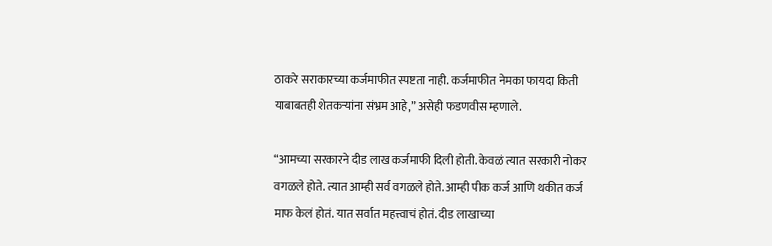ठाकरे सराकारच्या कर्जमाफीत स्पष्टता नाही. कर्जमाफीत नेमका फायदा किती याबाबतही शेतकऱ्यांना संभ्रम आहे,” असेही फडणवीस म्हणाले.

“आमच्या सरकारने दीड लाख कर्जमाफी दिली होती. केवळं त्यात सरकारी नोकर वगळले होते. त्यात आम्ही सर्व वगळले होते. आम्ही पीक कर्ज आणि थकीत कर्ज माफ केलं होतं. यात सर्वात महत्त्वाचं होतं. दीड लाखाच्या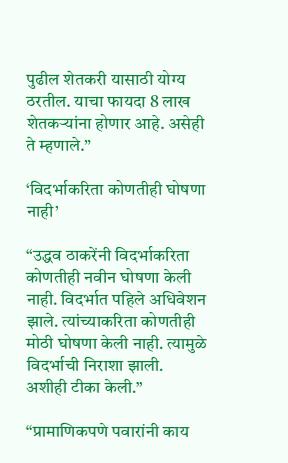पुढील शेतकरी यासाठी योग्य ठरतील. याचा फायदा 8 लाख शेतकऱ्यांना होणार आहे. असेही ते म्हणाले.”

‘विदर्भाकरिता कोणतीही घोषणा नाही’

“उद्धव ठाकरेंनी विदर्भाकरिता कोणतीही नवीन घोषणा केली नाही. विदर्भात पहिले अधिवेशन झाले. त्यांच्याकरिता कोणतीही मोठी घोषणा केली नाही. त्यामुळे विदर्भाची निराशा झाली. अशीही टीका केली.”

“प्रामाणिकपणे पवारांनी काय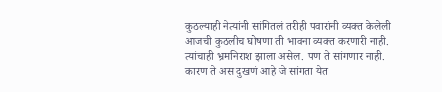कुठल्याही नेत्यांनी सांगितलं तरीही पवारांनी व्यक्त केलेली आजची कुठलीच घोषणा ती भावना व्यक्त करणारी नाही. त्यांचाही भ्रमनिराश झाला असेल. पण ते सांगणार नाही. कारण ते अस दुखणं आहे जे सांगता येत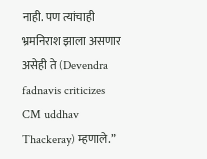नाही. पण त्यांचाही भ्रमनिराश झाला असणार असेही ते (Devendra fadnavis criticizes CM uddhav Thackeray) म्हणाले.”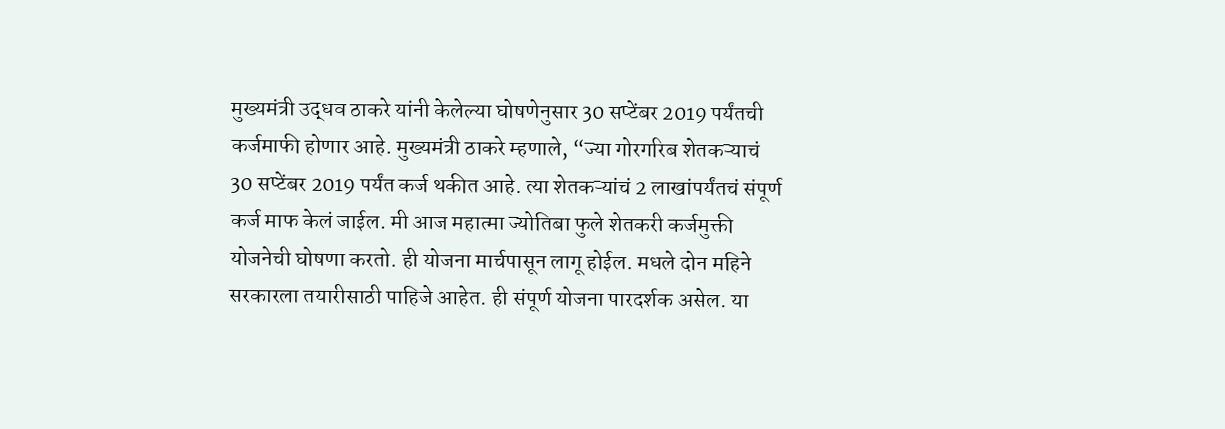मुख्यमंत्री उद्धव ठाकरे यांनी केलेल्या घोषणेनुसार 30 सप्टेंबर 2019 पर्यंतची कर्जमाफी होणार आहे. मुख्यमंत्री ठाकरे म्हणाले, “ज्या गोरगरिब शेतकऱ्याचं 30 सप्टेंबर 2019 पर्यंत कर्ज थकीत आहे. त्या शेतकऱ्यांचं 2 लाखांपर्यंतचं संपूर्ण कर्ज माफ केलं जाईल. मी आज महात्मा ज्योतिबा फुले शेतकरी कर्जमुक्ती योजनेची घोषणा करतो. ही योजना मार्चपासून लागू होईल. मधले दोन महिने सरकारला तयारीसाठी पाहिजे आहेत. ही संपूर्ण योजना पारदर्शक असेल. या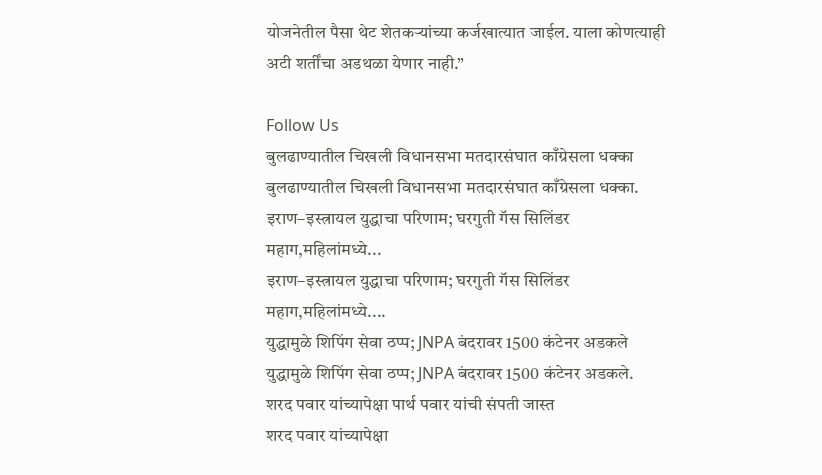योजनेतील पैसा थेट शेतकऱ्यांच्या कर्जखात्यात जाईल. याला कोणत्याही अटी शर्तींचा अडथळा येणार नाही.”

Follow Us
बुलढाण्यातील चिखली विधानसभा मतदारसंघात काँग्रेसला धक्का
बुलढाण्यातील चिखली विधानसभा मतदारसंघात काँग्रेसला धक्का.
इराण–इस्त्रायल युद्धाचा परिणाम; घरगुती गॅस सिलिंडर महाग,महिलांमध्ये...
इराण–इस्त्रायल युद्धाचा परिणाम; घरगुती गॅस सिलिंडर महाग,महिलांमध्ये....
युद्धामुळे शिपिंग सेवा ठप्प; JNPA बंदरावर 1500 कंटेनर अडकले
युद्धामुळे शिपिंग सेवा ठप्प; JNPA बंदरावर 1500 कंटेनर अडकले.
शरद पवार यांच्यापेक्षा पार्थ पवार यांची संपती जास्त
शरद पवार यांच्यापेक्षा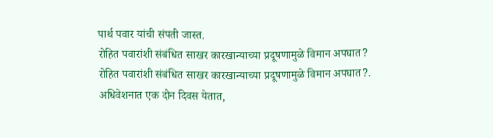पार्थ पवार यांची संपती जास्त.
रोहित पवारांशी संबंधित साखर कारखान्याच्या प्रदूषणामुळे विमान अपघात?
रोहित पवारांशी संबंधित साखर कारखान्याच्या प्रदूषणामुळे विमान अपघात?.
अधिवेशनात एक दोन दिवस येतात,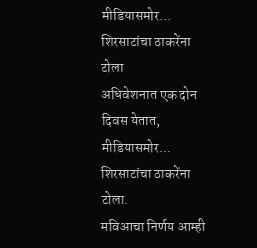मीडियासमोर... शिरसाटांचा ठाकरेंना टोला
अधिवेशनात एक दोन दिवस येतात, मीडियासमोर... शिरसाटांचा ठाकरेंना टोला.
मविआचा निर्णय आम्ही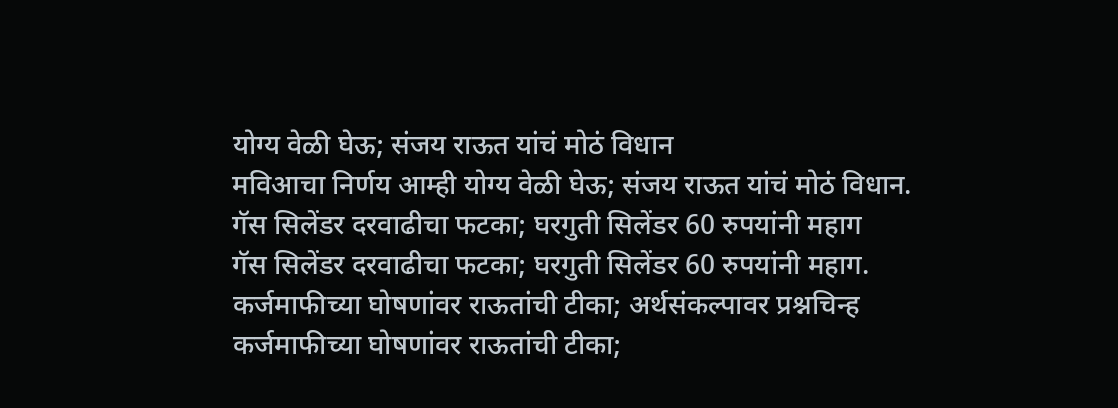योग्य वेळी घेऊ; संजय राऊत यांचं मोठं विधान
मविआचा निर्णय आम्ही योग्य वेळी घेऊ; संजय राऊत यांचं मोठं विधान.
गॅस सिलेंडर दरवाढीचा फटका; घरगुती सिलेंडर 60 रुपयांनी महाग
गॅस सिलेंडर दरवाढीचा फटका; घरगुती सिलेंडर 60 रुपयांनी महाग.
कर्जमाफीच्या घोषणांवर राऊतांची टीका; अर्थसंकल्पावर प्रश्नचिन्ह
कर्जमाफीच्या घोषणांवर राऊतांची टीका;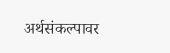अर्थसंकल्पावर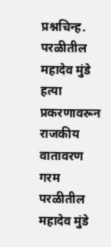प्रश्नचिन्ह.
परळीतील महादेव मुंडे हत्या प्रकरणावरून राजकीय वातावरण गरम
परळीतील महादेव मुंडे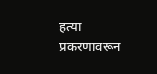हत्या प्रकरणावरून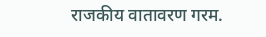राजकीय वातावरण गरम.